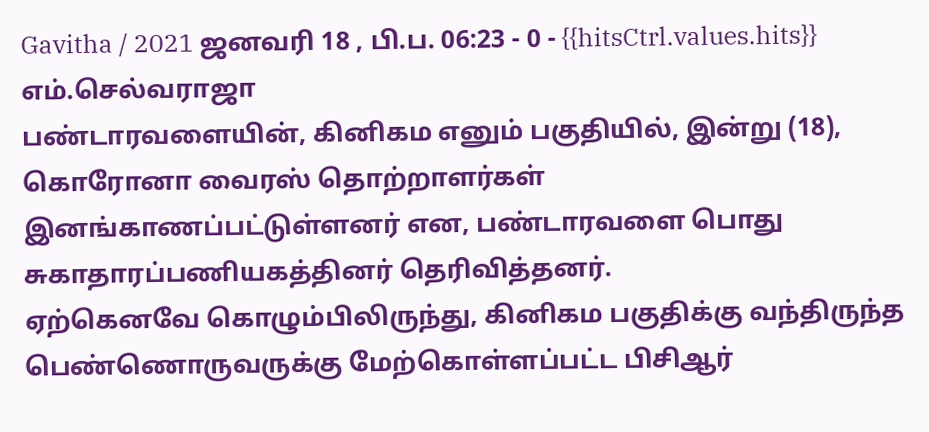Gavitha / 2021 ஜனவரி 18 , பி.ப. 06:23 - 0 - {{hitsCtrl.values.hits}}
எம்.செல்வராஜா
பண்டாரவளையின், கினிகம எனும் பகுதியில், இன்று (18), கொரோனா வைரஸ் தொற்றாளர்கள் இனங்காணப்பட்டுள்ளனர் என, பண்டாரவளை பொது சுகாதாரப்பணியகத்தினர் தெரிவித்தனர்.
ஏற்கெனவே கொழும்பிலிருந்து, கினிகம பகுதிக்கு வந்திருந்த பெண்ணொருவருக்கு மேற்கொள்ளப்பட்ட பிசிஆர்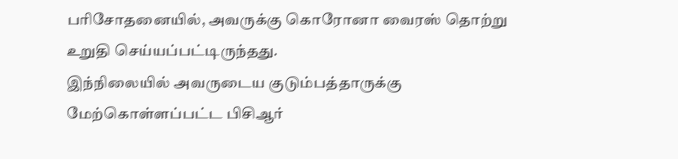பரிசோதனையில், அவருக்கு கொரோனா வைரஸ் தொற்று உறுதி செய்யப்பட்டிருந்தது.
இந்நிலையில் அவருடைய குடும்பத்தாருக்கு மேற்கொள்ளப்பட்ட பிசிஆர்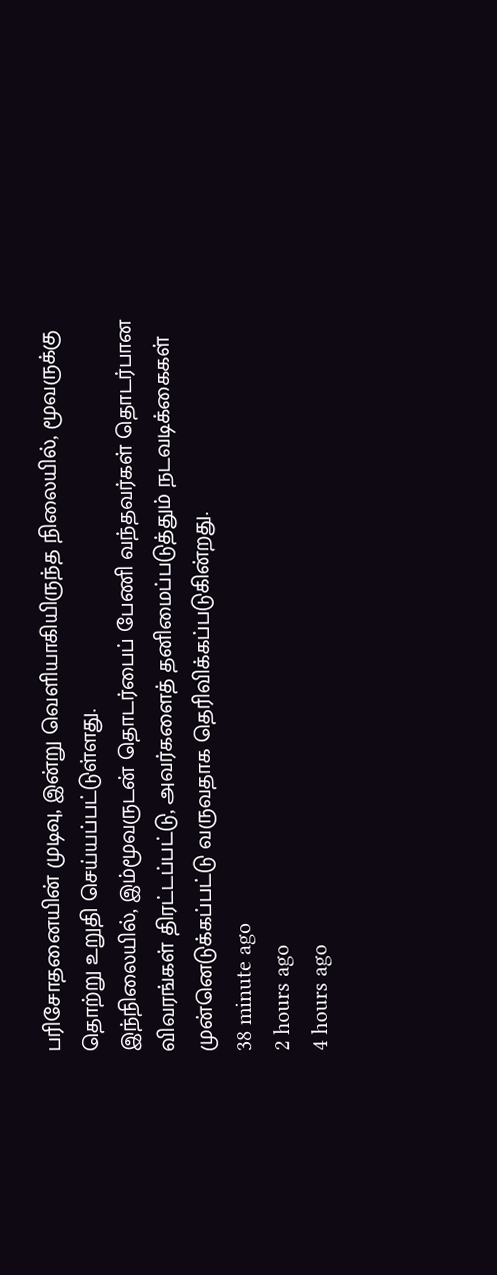பரிசோதனையின் முடிவு, இன்று வெளியாகியிருந்த நிலையில், மூவருக்கு தொற்று உறுதி செய்யப்பட்டுள்ளது.
இந்நிலையில், இம்மூவருடன் தொடர்பைப் பேணி வந்தவர்கள் தொடர்பான விவரங்கள் திரட்டப்பட்டு, அவர்களைத் தனிமைப்படுத்தும் நடவடிக்கைகள் முன்னெடுக்கப்பட்டு வருவதாக தெரிவிக்கப்படுகின்றது.
38 minute ago
2 hours ago
4 hours ago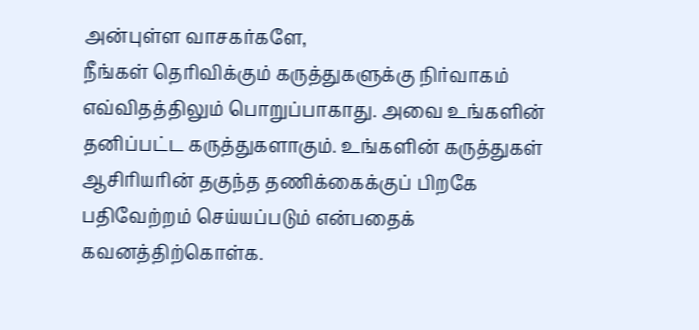அன்புள்ள வாசகர்களே,
நீங்கள் தெரிவிக்கும் கருத்துகளுக்கு நிர்வாகம் எவ்விதத்திலும் பொறுப்பாகாது. அவை உங்களின் தனிப்பட்ட கருத்துகளாகும். உங்களின் கருத்துகள் ஆசிரியரின் தகுந்த தணிக்கைக்குப் பிறகே பதிவேற்றம் செய்யப்படும் என்பதைக் கவனத்திற்கொள்க.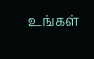உங்கள்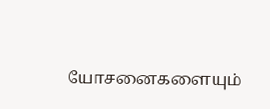யோசனைகளையும்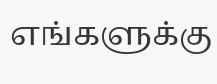எங்களுக்கு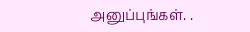அனுப்புங்கள். .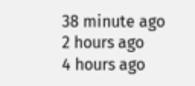38 minute ago
2 hours ago
4 hours ago